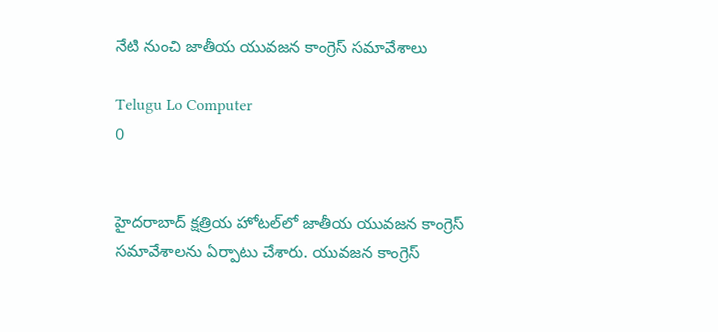నేటి నుంచి జాతీయ యువజన కాంగ్రెస్‌ సమావేశాలు

Telugu Lo Computer
0


హైదరాబాద్‌ క్షత్రియ హోటల్‌లో జాతీయ యువజన కాంగ్రెస్‌ సమావేశాలను ఏర్పాటు చేశారు. యువజన కాంగ్రెస్‌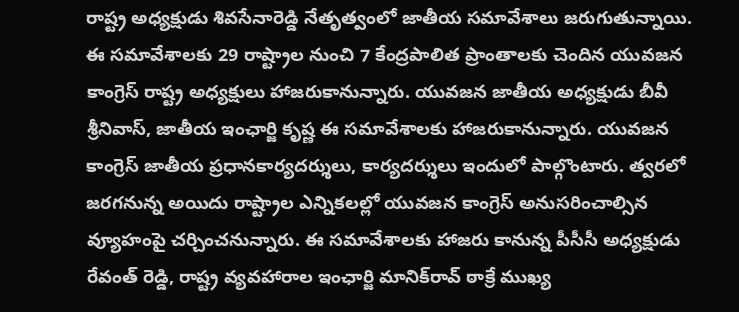రాష్ట్ర అధ్యక్షుడు శివసేనారెడ్డి నేతృత్వంలో జాతీయ సమావేశాలు జరుగుతున్నాయి. ఈ సమావేశాలకు 29 రాష్ట్రాల నుంచి 7 కేంద్రపాలిత ప్రాంతాలకు చెందిన యువజన కాంగ్రెస్‌ రాష్ట్ర అధ్యక్షులు హాజరుకానున్నారు. యువజన జాతీయ అధ్యక్షుడు బీవీ శ్రీనివాస్‌, జాతీయ ఇంఛార్జి కృష్ణ ఈ సమావేశాలకు హాజరుకానున్నారు. యువజన కాంగ్రెస్‌ జాతీయ ప్రధానకార్యదర్శులు, కార్యదర్శులు ఇందులో పాల్గొంటారు. త్వరలో జరగనున్న అయిదు రాష్ట్రాల ఎన్నికలల్లో యువజన కాంగ్రెస్‌ అనుసరించాల్సిన వ్యూహంపై చర్చించనున్నారు. ఈ సమావేశాలకు హాజరు కానున్న పీసీసీ అధ్యక్షుడు రేవంత్‌ రెడ్డి, రాష్ట్ర వ్యవహారాల ఇంఛార్జి మానిక్‌రావ్‌ ఠాక్రే ముఖ్య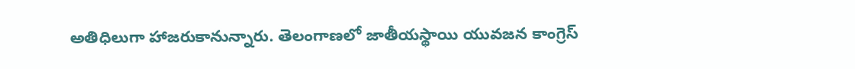అతిధిలుగా హాజరుకానున్నారు. తెలంగాణలో జాతీయస్థాయి యువజన కాంగ్రెస్‌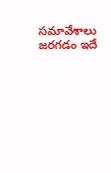సమావేశాలు జరగడం ఇదే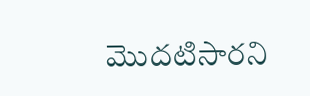మొదటిసారని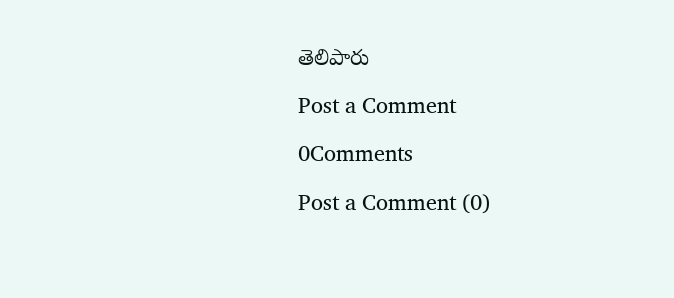తెలిపారు

Post a Comment

0Comments

Post a Comment (0)